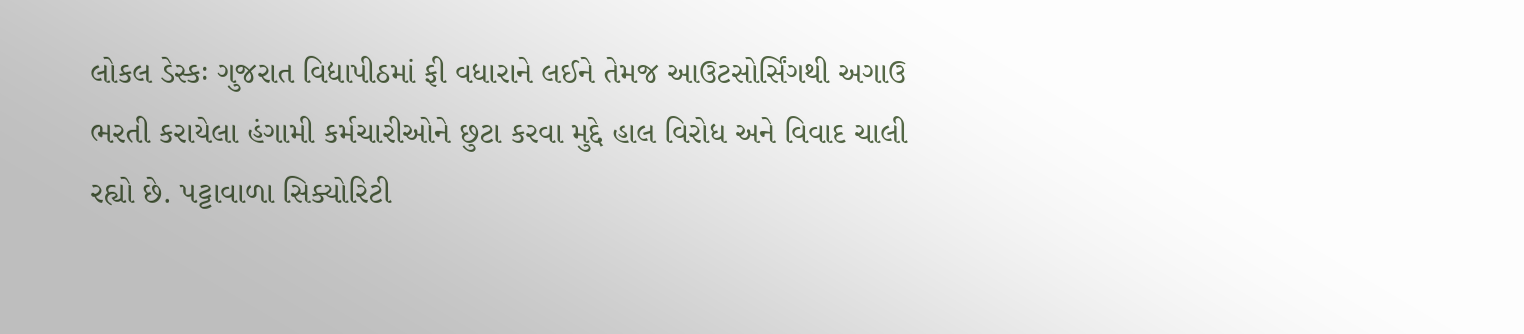લોકલ ડેસ્કઃ ગુજરાત વિદ્યાપીઠમાં ફી વધારાને લઈને તેમજ આઉટસોર્સિંગથી અગાઉ ભરતી કરાયેલા હંગામી કર્મચારીઓને છુટા કરવા મુદ્દે હાલ વિરોધ અને વિવાદ ચાલી રહ્યો છે. પટ્ટાવાળા સિક્યોરિટી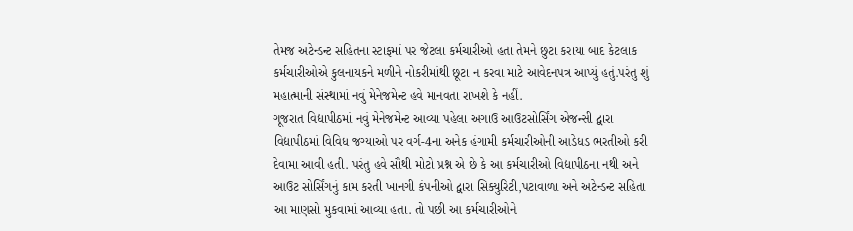તેમજ અટેન્ડન્ટ સહિતના સ્ટાફમાં પર જેટલા કર્મચારીઓ હતા તેમને છુટા કરાયા બાદ કેટલાક કર્મચારીઓએ કુલનાયકને મળીને નોકરીમાંથી છૂટા ન કરવા માટે આવેદનપત્ર આપ્યું હતું.પરંતુ શું મહાત્માની સંસ્થામાં નવું મેનેજમેન્ટ હવે માનવતા રાખશે કે નહીં.
ગૂજરાત વિદ્યાપીઠમાં નવું મેનેજમેન્ટ આવ્યા પહેલા અગાઉ આઉટસોર્સિંગ એજન્સી દ્વારા વિદ્યાપીઠમાં વિવિધ જગ્યાઓ પર વર્ગ-4ના અનેક હંગામી કર્મચારીઓની આડેધડ ભરતીઓ કરી દેવામા આવી હતી. પરંતુ હવે સૌથી મોટો પ્રશ્ન એ છે કે આ કર્મચારીઓ વિદ્યાપીઠના નથી અને આઉટ સોર્સિંગનું કામ કરતી ખાનગી કંપનીઓ દ્વારા સિક્યુરિટી,પટાવાળા અને અટેન્ડન્ટ સહિતા આ માણસો મુકવામાં આવ્યા હતા. તો પછી આ કર્મચારીઓને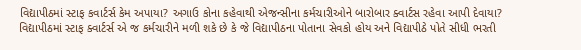વિદ્યાપીઠમાં સ્ટાફ કવાર્ટર્સ કેમ અપાયા? અગાઉ કોના કહેવાથી એજન્સીના કર્મચારીઓને બારોબાર ક્વાર્ટસ રહેવા આપી દેવાયા? વિદ્યાપીઠમાં સ્ટાફ ક્વાર્ટર્સ એ જ કર્મચારીને મળી શકે છે કે જે વિદ્યાપીઠના પોતાના સેવકો હોય અને વિદ્યાપીઠે પોતે સીધી ભરતી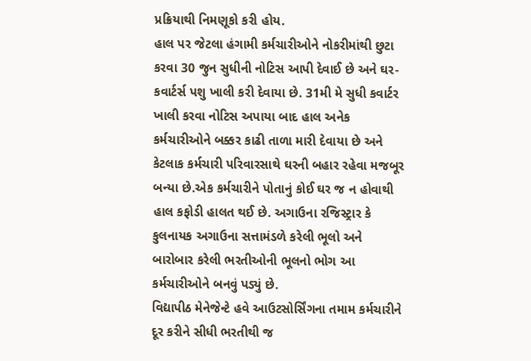પ્રક્રિયાથી નિમણૂકો કરી હોય.
હાલ પર જેટલા હંગામી કર્મચારીઓને નોકરીમાંથી છુટા કરવા 30 જુન સુધીની નોટિસ આપી દેવાઈ છે અને ઘર-કવાર્ટર્સ પશુ ખાલી કરી દેવાયા છે. 31મી મે સુધી કવાર્ટર ખાલી કરવા નોટિસ અપાયા બાદ હાલ અનેક કર્મચારીઓને બક્કર કાઢી તાળા મારી દેવાયા છે અને કેટલાક કર્મચારી પરિવારસાથે ઘરની બહાર રહેવા મજબૂર બન્યા છે.એક કર્મચારીને પોતાનું કોઈ ઘર જ ન હોવાથી હાલ કફોડી હાલત થઈ છે. અગાઉના રજિસ્ટ્રાર કે કુલનાયક અગાઉના સત્તામંડળે કરેલી ભૂલો અને બારોબાર કરેલી ભરતીઓની ભૂલનો ભોગ આ કર્મચારીઓને બનવું પડ્યું છે.
વિદ્યાપીઠ મેનેજેન્ટે હવે આઉટસોર્સિંગના તમામ કર્મચારીને દૂર કરીને સીધી ભરતીથી જ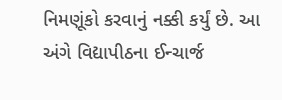નિમણૂંકો કરવાનું નક્કી કર્યું છે. આ અંગે વિદ્યાપીઠના ઈન્ચાર્જ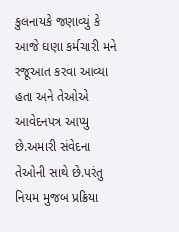કુલનાયકે જણાવ્યું કે આજે ઘણા કર્મચારી મને રજૂઆત કરવા આવ્યા હતા અને તેઓએ આવેદનપત્ર આપ્યુ છે.અમારી સંવેદના તેઓની સાથે છે.પરંતુ નિયમ મુજબ પ્રક્રિયા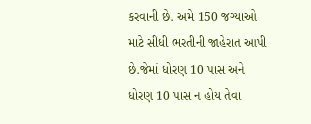કરવાની છે. અમે 150 જગ્યાઓ માટે સીધી ભરતીની જાહેરાત આપી છે.જેમાં ધોરણ 10 પાસ અને ધોરણ 10 પાસ ન હોય તેવા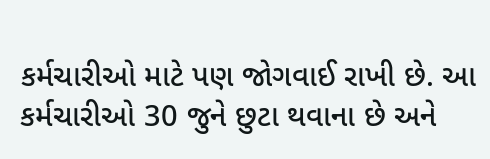કર્મચારીઓ માટે પણ જોગવાઈ રાખી છે. આ કર્મચારીઓ 30 જુને છુટા થવાના છે અને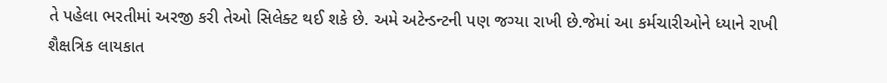તે પહેલા ભરતીમાં અરજી કરી તેઓ સિલેક્ટ થઈ શકે છે. અમે અટેન્ડન્ટની પણ જગ્યા રાખી છે.જેમાં આ કર્મચારીઓને ધ્યાને રાખી શૈક્ષત્રિક લાયકાત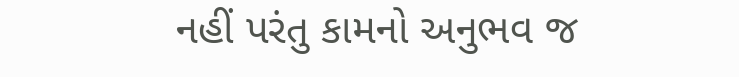નહીં પરંતુ કામનો અનુભવ જ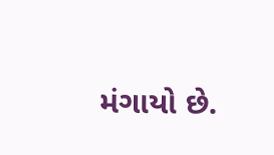મંગાયો છે.